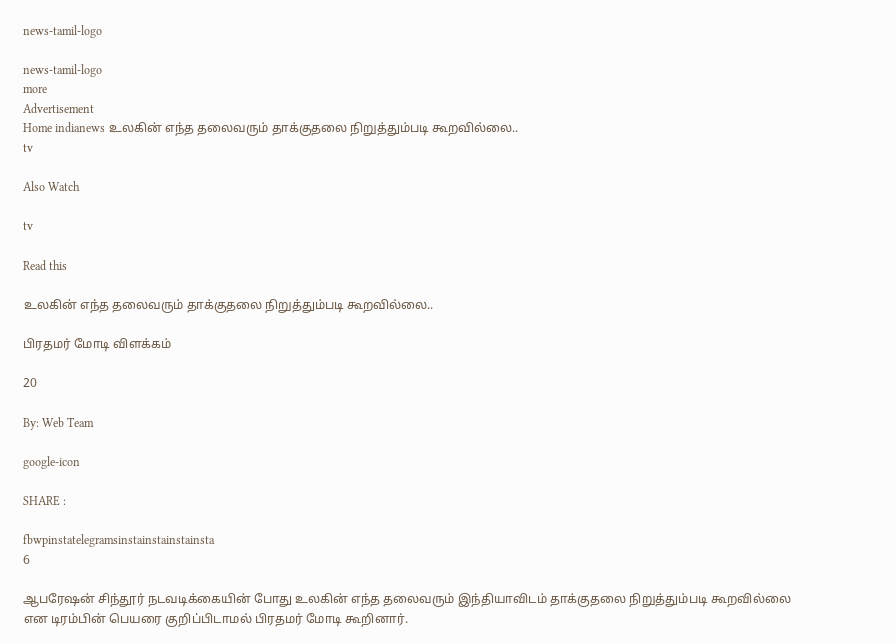news-tamil-logo

news-tamil-logo
more
Advertisement
Home indianews உலகின் எந்த தலைவரும் தாக்குதலை நிறுத்தும்படி கூறவில்லை..
tv

Also Watch

tv

Read this

உலகின் எந்த தலைவரும் தாக்குதலை நிறுத்தும்படி கூறவில்லை..

பிரதமர் மோடி விளக்கம்

20

By: Web Team

google-icon

SHARE :

fbwpinstatelegramsinstainstainstainsta
6

ஆபரேஷன் சிந்தூர் நடவடிக்கையின் போது உலகின் எந்த தலைவரும் இந்தியாவிடம் தாக்குதலை நிறுத்தும்படி கூறவில்லை என டிரம்பின் பெயரை குறிப்பிடாமல் பிரதமர் மோடி கூறினார்.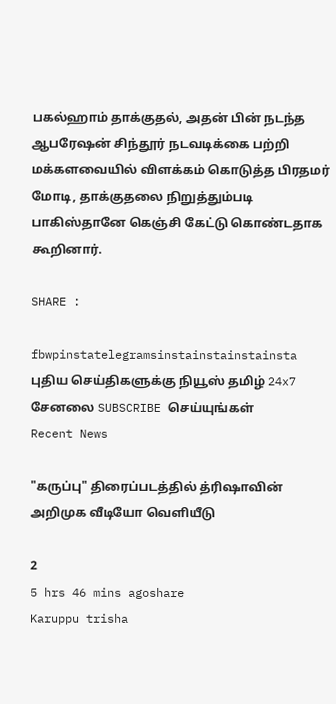பகல்ஹாம் தாக்குதல், அதன் பின் நடந்த ஆபரேஷன் சிந்தூர் நடவடிக்கை பற்றி மக்களவையில் விளக்கம் கொடுத்த பிரதமர் மோடி, தாக்குதலை நிறுத்தும்படி பாகிஸ்தானே கெஞ்சி கேட்டு கொண்டதாக கூறினார்.

SHARE :

fbwpinstatelegramsinstainstainstainsta
புதிய செய்திகளுக்கு நியூஸ் தமிழ் 24x7 சேனலை SUBSCRIBE செய்யுங்கள்
Recent News

"கருப்பு" திரைப்படத்தில் த்ரிஷாவின் அறிமுக வீடியோ வெளியீடு

2
5 hrs 46 mins agoshare
Karuppu trisha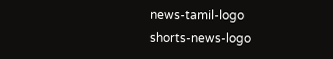news-tamil-logo
shorts-news-logo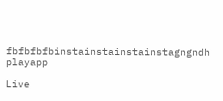fbfbfbfbinstainstainstainstagngndh
playapp

Live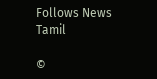Follows News Tamil

©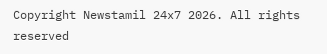Copyright Newstamil 24x7 2026. All rights reserved